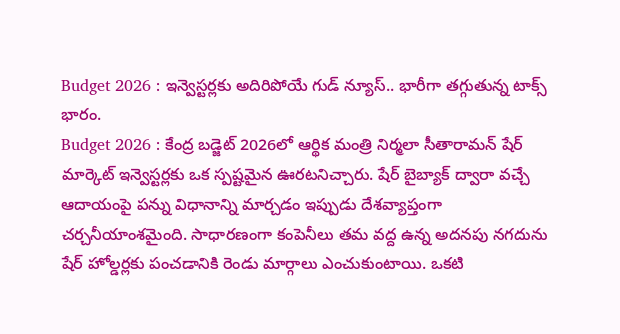Budget 2026 : ఇన్వెస్టర్లకు అదిరిపోయే గుడ్ న్యూస్.. భారీగా తగ్గుతున్న టాక్స్ భారం.
Budget 2026 : కేంద్ర బడ్జెట్ 2026లో ఆర్థిక మంత్రి నిర్మలా సీతారామన్ షేర్ మార్కెట్ ఇన్వెస్టర్లకు ఒక స్పష్టమైన ఊరటనిచ్చారు. షేర్ బైబ్యాక్ ద్వారా వచ్చే ఆదాయంపై పన్ను విధానాన్ని మార్చడం ఇప్పుడు దేశవ్యాప్తంగా చర్చనీయాంశమైంది. సాధారణంగా కంపెనీలు తమ వద్ద ఉన్న అదనపు నగదును షేర్ హోల్డర్లకు పంచడానికి రెండు మార్గాలు ఎంచుకుంటాయి. ఒకటి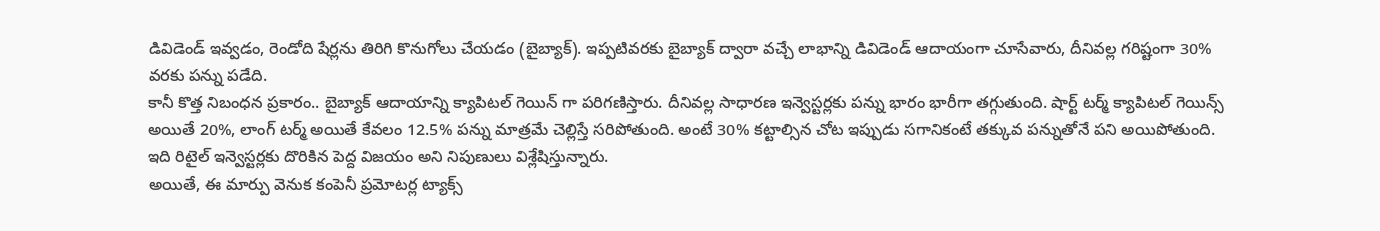డివిడెండ్ ఇవ్వడం, రెండోది షేర్లను తిరిగి కొనుగోలు చేయడం (బైబ్యాక్). ఇప్పటివరకు బైబ్యాక్ ద్వారా వచ్చే లాభాన్ని డివిడెండ్ ఆదాయంగా చూసేవారు, దీనివల్ల గరిష్టంగా 30% వరకు పన్ను పడేది.
కానీ కొత్త నిబంధన ప్రకారం.. బైబ్యాక్ ఆదాయాన్ని క్యాపిటల్ గెయిన్ గా పరిగణిస్తారు. దీనివల్ల సాధారణ ఇన్వెస్టర్లకు పన్ను భారం భారీగా తగ్గుతుంది. షార్ట్ టర్మ్ క్యాపిటల్ గెయిన్స్ అయితే 20%, లాంగ్ టర్మ్ అయితే కేవలం 12.5% పన్ను మాత్రమే చెల్లిస్తే సరిపోతుంది. అంటే 30% కట్టాల్సిన చోట ఇప్పుడు సగానికంటే తక్కువ పన్నుతోనే పని అయిపోతుంది. ఇది రిటైల్ ఇన్వెస్టర్లకు దొరికిన పెద్ద విజయం అని నిపుణులు విశ్లేషిస్తున్నారు.
అయితే, ఈ మార్పు వెనుక కంపెనీ ప్రమోటర్ల ట్యాక్స్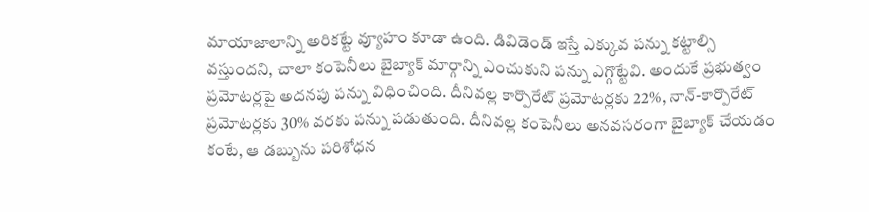మాయాజాలాన్ని అరికట్టే వ్యూహం కూడా ఉంది. డివిడెండ్ ఇస్తే ఎక్కువ పన్ను కట్టాల్సి వస్తుందని, చాలా కంపెనీలు బైబ్యాక్ మార్గాన్ని ఎంచుకుని పన్ను ఎగ్గొట్టేవి. అందుకే ప్రభుత్వం ప్రమోటర్లపై అదనపు పన్ను విధించింది. దీనివల్ల కార్పొరేట్ ప్రమోటర్లకు 22%, నాన్-కార్పొరేట్ ప్రమోటర్లకు 30% వరకు పన్ను పడుతుంది. దీనివల్ల కంపెనీలు అనవసరంగా బైబ్యాక్ చేయడం కంటే, ఆ డబ్బును పరిశోధన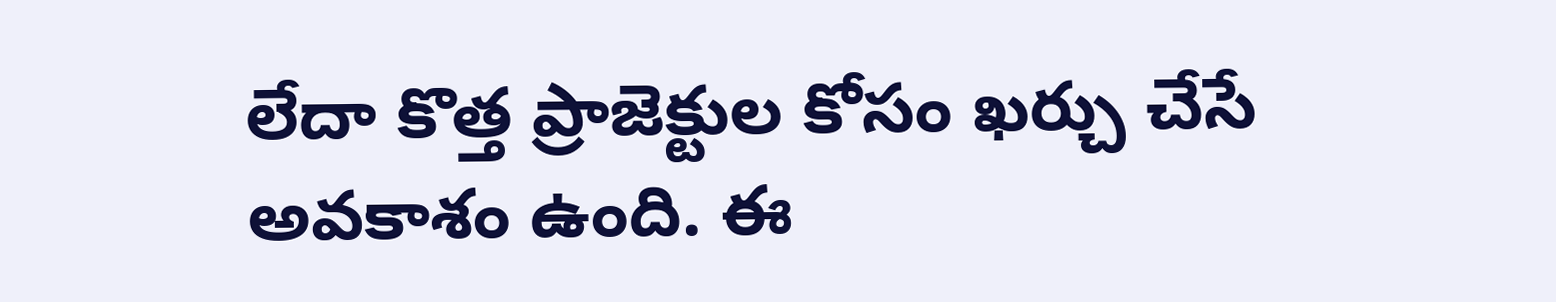లేదా కొత్త ప్రాజెక్టుల కోసం ఖర్చు చేసే అవకాశం ఉంది. ఈ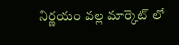నిర్ణయం వల్ల మార్కెట్ లో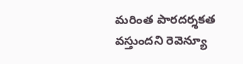మరింత పారదర్శకత వస్తుందని రెవెన్యూ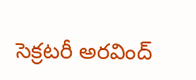సెక్రటరీ అరవింద్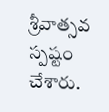శ్రీవాత్సవ స్పష్టం చేశారు.